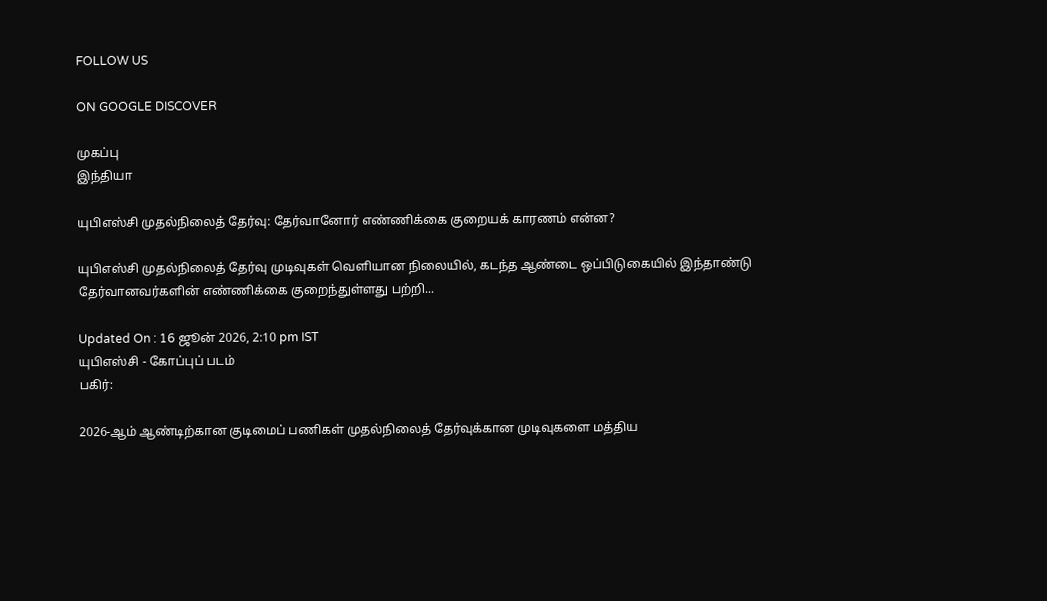FOLLOW US

ON GOOGLE DISCOVER

முகப்பு
இந்தியா

யுபிஎஸ்சி முதல்நிலைத் தேர்வு: தேர்வானோர் எண்ணிக்கை குறையக் காரணம் என்ன?

யுபிஎஸ்சி முதல்நிலைத் தேர்வு முடிவுகள் வெளியான நிலையில், கடந்த ஆண்டை ஒப்பிடுகையில் இந்தாண்டு தேர்வானவர்களின் எண்ணிக்கை குறைந்துள்ளது பற்றி...

Updated On : 16 ஜூன் 2026, 2:10 pm IST
யுபிஎஸ்சி - கோப்புப் படம்
பகிர்:

2026-ஆம் ஆண்டிற்கான குடிமைப் பணிகள் முதல்நிலைத் தேர்வுக்கான முடிவுகளை மத்திய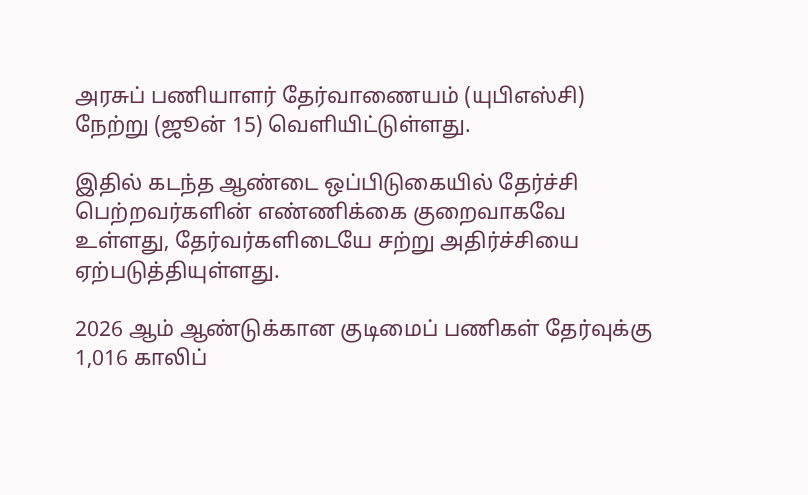அரசுப் பணியாளர் தேர்வாணையம் (யுபிஎஸ்சி) நேற்று (ஜூன் 15) வெளியிட்டுள்ளது.

இதில் கடந்த ஆண்டை ஒப்பிடுகையில் தேர்ச்சி பெற்றவர்களின் எண்ணிக்கை குறைவாகவே உள்ளது, தேர்வர்களிடையே சற்று அதிர்ச்சியை ஏற்படுத்தியுள்ளது.

2026 ஆம் ஆண்டுக்கான குடிமைப் பணிகள் தேர்வுக்கு 1,016 காலிப்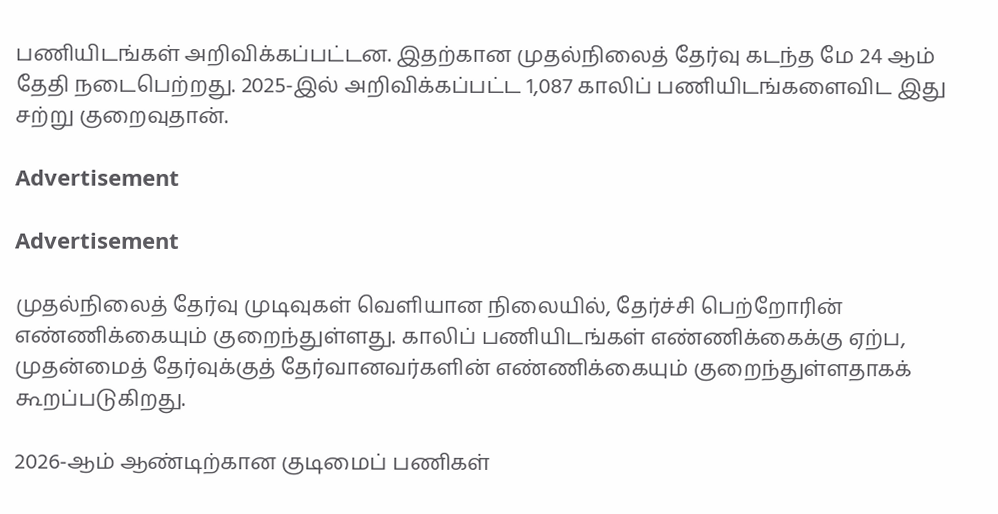பணியிடங்கள் அறிவிக்கப்பட்டன. இதற்கான முதல்நிலைத் தேர்வு கடந்த மே 24 ஆம் தேதி நடைபெற்றது. 2025-இல் அறிவிக்கப்பட்ட 1,087 காலிப் பணியிடங்களைவிட இது சற்று குறைவுதான்.

Advertisement

Advertisement

முதல்நிலைத் தேர்வு முடிவுகள் வெளியான நிலையில், தேர்ச்சி பெற்றோரின் எண்ணிக்கையும் குறைந்துள்ளது. காலிப் பணியிடங்கள் எண்ணிக்கைக்கு ஏற்ப, முதன்மைத் தேர்வுக்குத் தேர்வானவர்களின் எண்ணிக்கையும் குறைந்துள்ளதாகக் கூறப்படுகிறது.

2026-ஆம் ஆண்டிற்கான குடிமைப் பணிகள்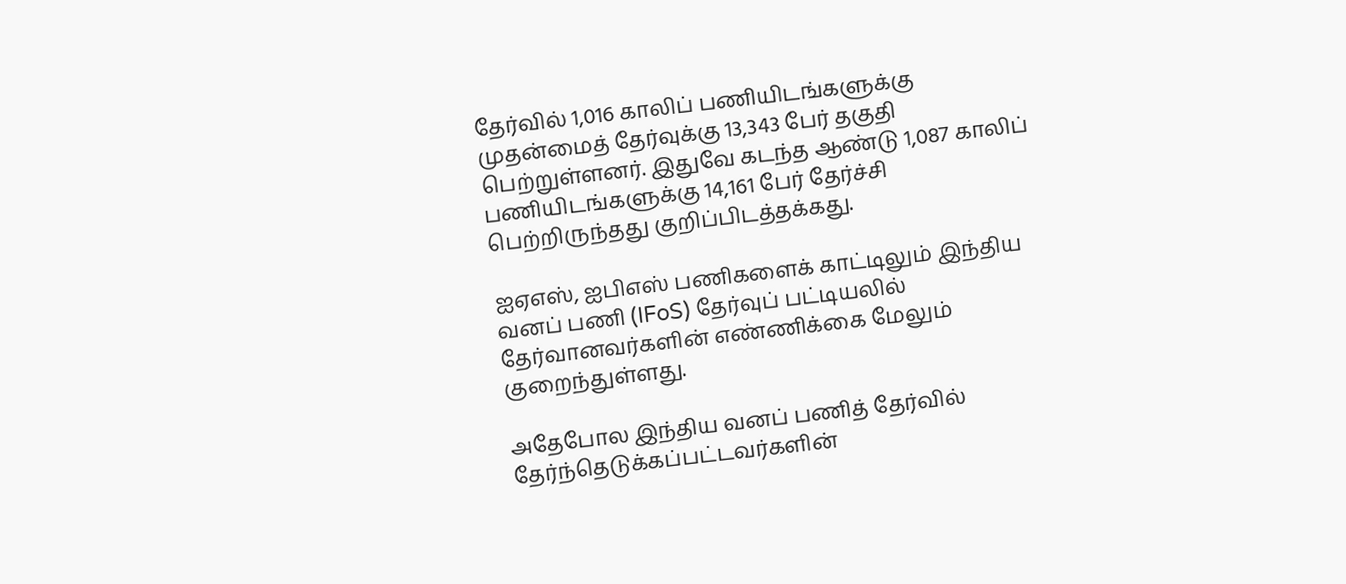தேர்வில் 1,016 காலிப் பணியிடங்களுக்கு முதன்மைத் தேர்வுக்கு 13,343 பேர் தகுதி பெற்றுள்ளனர். இதுவே கடந்த ஆண்டு 1,087 காலிப் பணியிடங்களுக்கு 14,161 பேர் தேர்ச்சி பெற்றிருந்தது குறிப்பிடத்தக்கது.

ஐஏஎஸ், ஐபிஎஸ் பணிகளைக் காட்டிலும் இந்திய வனப் பணி (IFoS) தேர்வுப் பட்டியலில் தேர்வானவர்களின் எண்ணிக்கை மேலும் குறைந்துள்ளது.

அதேபோல இந்திய வனப் பணித் தேர்வில் தேர்ந்தெடுக்கப்பட்டவர்களின்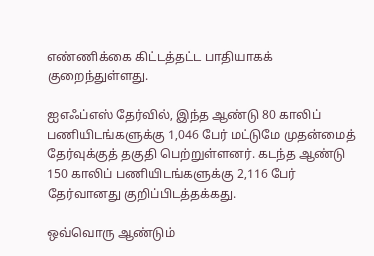எண்ணிக்கை கிட்டத்தட்ட பாதியாகக் குறைந்துள்ளது.

ஐஎஃப்எஸ் தேர்வில், இந்த ஆண்டு 80 காலிப் பணியிடங்களுக்கு 1,046 பேர் மட்டுமே முதன்மைத் தேர்வுக்குத் தகுதி பெற்றுள்ளனர். கடந்த ஆண்டு 150 காலிப் பணியிடங்களுக்கு 2,116 பேர் தேர்வானது குறிப்பிடத்தக்கது.

ஒவ்வொரு ஆண்டும்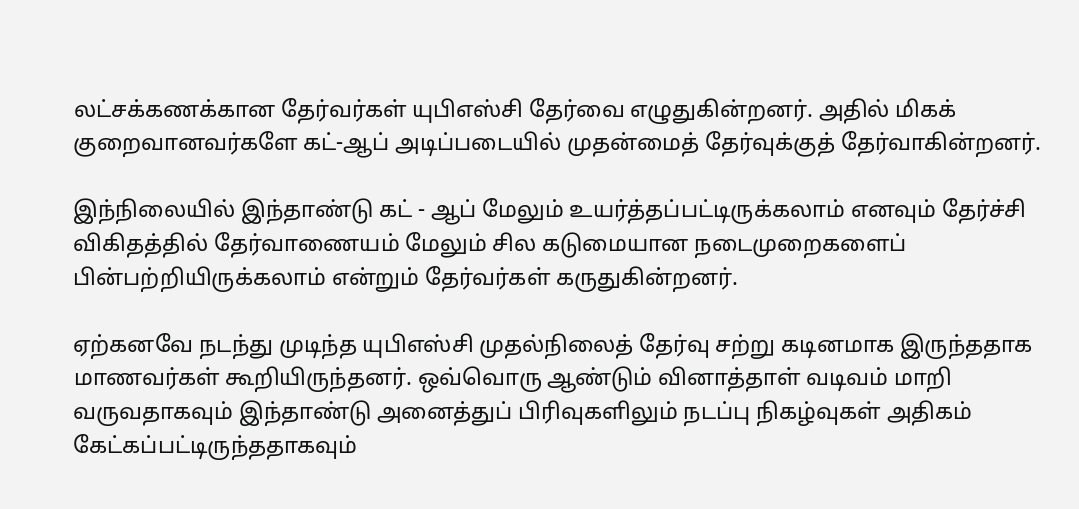லட்சக்கணக்கான தேர்வர்கள் யுபிஎஸ்சி தேர்வை எழுதுகின்றனர். அதில் மிகக் குறைவானவர்களே கட்-ஆப் அடிப்படையில் முதன்மைத் தேர்வுக்குத் தேர்வாகின்றனர்.

இந்நிலையில் இந்தாண்டு கட் - ஆப் மேலும் உயர்த்தப்பட்டிருக்கலாம் எனவும் தேர்ச்சி விகிதத்தில் தேர்வாணையம் மேலும் சில கடுமையான நடைமுறைகளைப் பின்பற்றியிருக்கலாம் என்றும் தேர்வர்கள் கருதுகின்றனர்.

ஏற்கனவே நடந்து முடிந்த யுபிஎஸ்சி முதல்நிலைத் தேர்வு சற்று கடினமாக இருந்ததாக மாணவர்கள் கூறியிருந்தனர். ஒவ்வொரு ஆண்டும் வினாத்தாள் வடிவம் மாறி வருவதாகவும் இந்தாண்டு அனைத்துப் பிரிவுகளிலும் நடப்பு நிகழ்வுகள் அதிகம் கேட்கப்பட்டிருந்ததாகவும்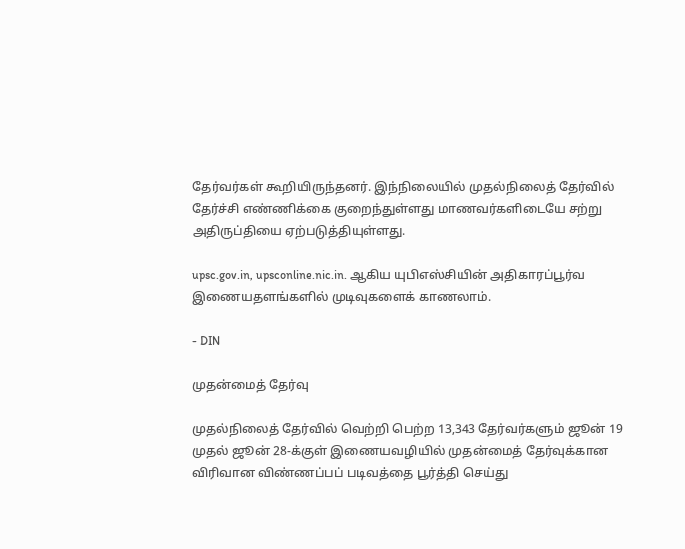தேர்வர்கள் கூறியிருந்தனர். இந்நிலையில் முதல்நிலைத் தேர்வில் தேர்ச்சி எண்ணிக்கை குறைந்துள்ளது மாணவர்களிடையே சற்று அதிருப்தியை ஏற்படுத்தியுள்ளது.

upsc.gov.in, upsconline.nic.in. ஆகிய யுபிஎஸ்சியின் அதிகாரப்பூர்வ இணையதளங்களில் முடிவுகளைக் காணலாம்.

- DIN

முதன்மைத் தேர்வு

முதல்நிலைத் தேர்வில் வெற்றி பெற்ற 13,343 தேர்வர்களும் ஜூன் 19 முதல் ஜூன் 28-க்குள் இணையவழியில் முதன்மைத் தேர்வுக்கான விரிவான விண்ணப்பப் படிவத்தை பூர்த்தி செய்து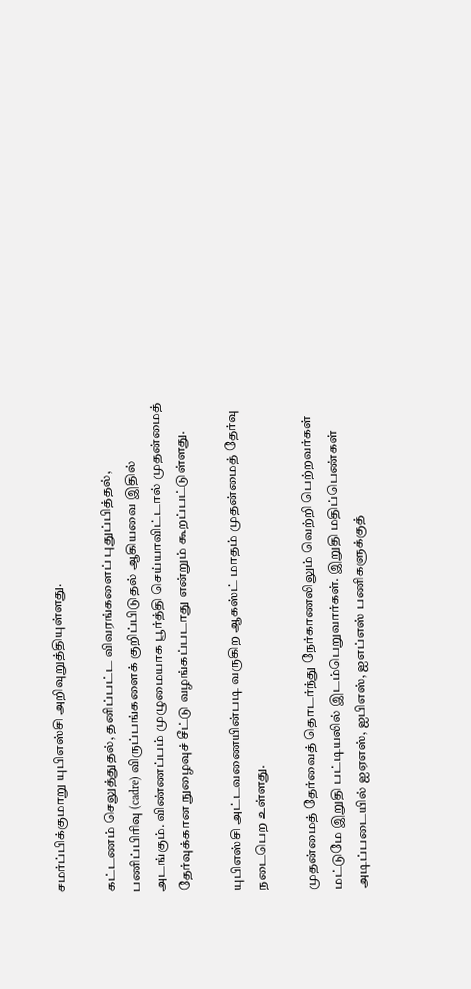சமர்ப்பிக்குமாறு யுபிஎஸ்சி அறிவுறுத்தியுள்ளது.

கட்டணம் செலுத்துதல், தனிப்பட்ட விவரங்களைப் புதுப்பித்தல், பணிப்பிரிவு (cadre) விருப்பங்களைக் குறிப்பிடுதல் ஆகியவை இதில் அடங்கும். விண்ணப்பம் முழுமையாக பூர்த்தி செய்யாவிட்டால் முதன்மைத் தேர்வுக்கான நுழைவுச் சீட்டு வழங்கப்படாது என்றும் கூறப்பட்டுள்ளது.

யுபிஎஸ்சி அட்டவணையின்படி வருகிற ஆகஸ்ட் மாதம் முதன்மைத் தேர்வு நடைபெற உள்ளது.

முதன்மைத் தேர்வைத் தொடர்ந்து நேர்காணலிலும் வெற்றி பெற்றவர்கள் மட்டுமே இறுதி பட்டியலில் இடம்பெறுவார்கள். இறுதி மதிப்பெண்கள் அடிப்படையில் ஐஏஎஸ், ஐபிஎஸ், ஐஎப்எஸ் பணிகளுக்குத்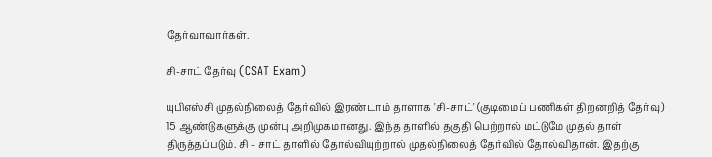தேர்வாவார்கள்.

சி-சாட் தேர்வு (CSAT Exam)

யுபிஎஸ்சி முதல்நிலைத் தேர்வில் இரண்டாம் தாளாக 'சி-சாட்' (குடிமைப் பணிகள் திறனறித் தேர்வு) 15 ஆண்டுகளுக்கு முன்பு அறிமுகமானது. இந்த தாளில் தகுதி பெற்றால் மட்டுமே முதல் தாள் திருத்தப்படும். சி - சாட் தாளில் தோல்வியுற்றால் முதல்நிலைத் தேர்வில் தோல்விதான். இதற்கு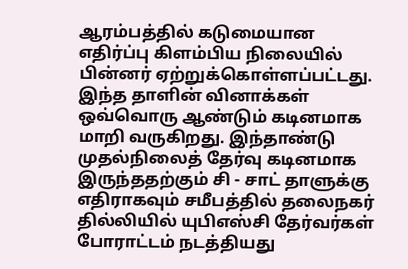ஆரம்பத்தில் கடுமையான எதிர்ப்பு கிளம்பிய நிலையில் பின்னர் ஏற்றுக்கொள்ளப்பட்டது. இந்த தாளின் வினாக்கள் ஒவ்வொரு ஆண்டும் கடினமாக மாறி வருகிறது. இந்தாண்டு முதல்நிலைத் தேர்வு கடினமாக இருந்ததற்கும் சி - சாட் தாளுக்கு எதிராகவும் சமீபத்தில் தலைநகர் தில்லியில் யுபிஎஸ்சி தேர்வர்கள் போராட்டம் நடத்தியது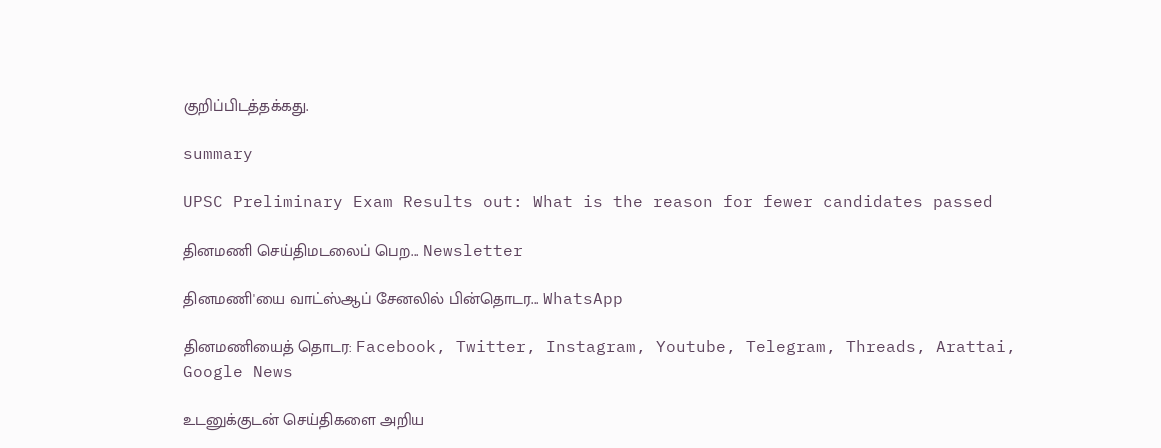குறிப்பிடத்தக்கது.

summary

UPSC Preliminary Exam Results out: What is the reason for fewer candidates passed

தினமணி செய்திமடலைப் பெற... Newsletter

தினமணி'யை வாட்ஸ்ஆப் சேனலில் பின்தொடர... WhatsApp

தினமணியைத் தொடர: Facebook, Twitter, Instagram, Youtube, Telegram, Threads, Arattai, Google News

உடனுக்குடன் செய்திகளை அறிய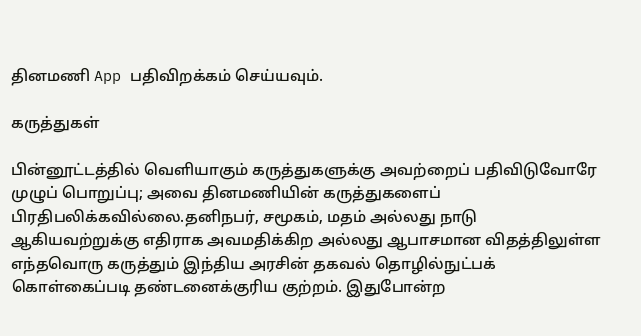தினமணி App பதிவிறக்கம் செய்யவும்.

கருத்துகள்

பின்னூட்டத்தில் வெளியாகும் கருத்துகளுக்கு அவற்றைப் பதிவிடுவோரே முழுப் பொறுப்பு; அவை தினமணியின் கருத்துகளைப் பிரதிபலிக்கவில்லை.தனிநபர், சமூகம், மதம் அல்லது நாடு ஆகியவற்றுக்கு எதிராக அவமதிக்கிற அல்லது ஆபாசமான விதத்திலுள்ள எந்தவொரு கருத்தும் இந்திய அரசின் தகவல் தொழில்நுட்பக் கொள்கைப்படி தண்டனைக்குரிய குற்றம். இதுபோன்ற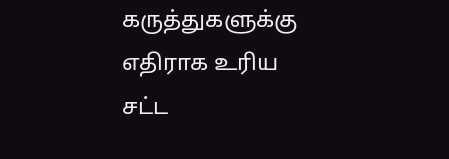கருத்துகளுக்கு எதிராக உரிய சட்ட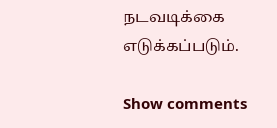நடவடிக்கை எடுக்கப்படும்.

Show comments